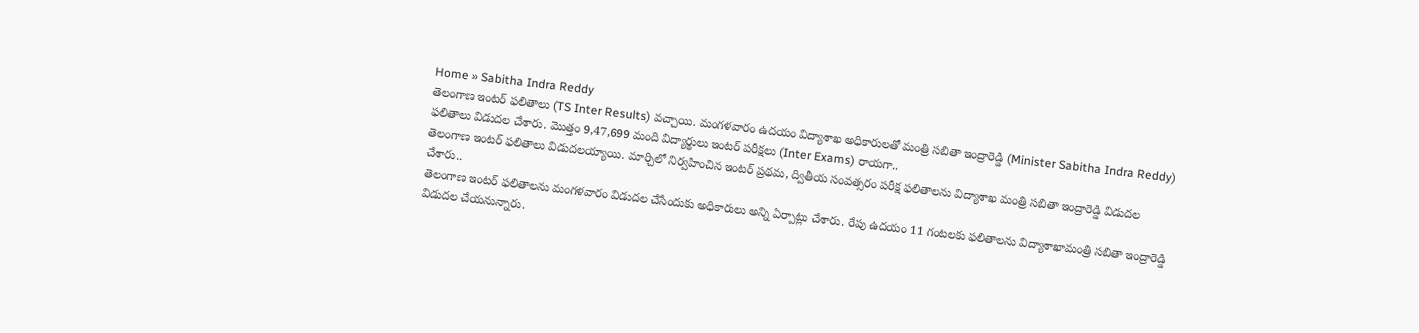Home » Sabitha Indra Reddy
తెలంగాణ ఇంటర్ ఫలితాలు (TS Inter Results) వచ్చాయి. మంగళవారం ఉదయం విద్యాశాఖ అధికారులతో మంత్రి సబితా ఇంద్రారెడ్డి (Minister Sabitha Indra Reddy) ఫలితాలు విడుదల చేశారు. మొత్తం 9,47,699 మంది విద్యార్థులు ఇంటర్ పరీక్షలు (Inter Exams) రాయగా..
తెలంగాణ ఇంటర్ ఫలితాలు విడుదలయ్యాయి. మార్చిలో నిర్వహించిన ఇంటర్ ప్రథమ, ద్వితీయ సంవత్సరం పరీక్ష ఫలితాలను విద్యాశాఖ మంత్రి సబితా ఇంద్రారెడ్డి విడుదల చేశారు..
తెలంగాణ ఇంటర్ ఫలితాలను మంగళవారం విడుదల చేసేందుకు అధికారులు అన్ని ఏర్పాట్లు చేశారు. రేపు ఉదయం 11 గంటలకు ఫలితాలను విద్యాశాఖామంత్రి సబితా ఇంద్రారెడ్డి విడుదల చేయనున్నారు.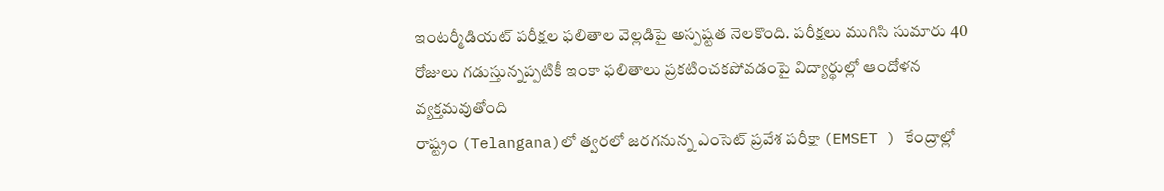ఇంటర్మీడియట్ పరీక్షల ఫలితాల వెల్లడిపై అస్పష్టత నెలకొంది. పరీక్షలు ముగిసి సుమారు 40 రోజులు గడుస్తున్నప్పటికీ ఇంకా ఫలితాలు ప్రకటించకపోవడంపై విద్యార్థుల్లో ఆందోళన వ్యక్తమవుతోంది
రాష్ట్రం (Telangana)లో త్వరలో జరగనున్న ఎంసెట్ ప్రవేశ పరీక్షా (EMSET ) కేంద్రాల్లో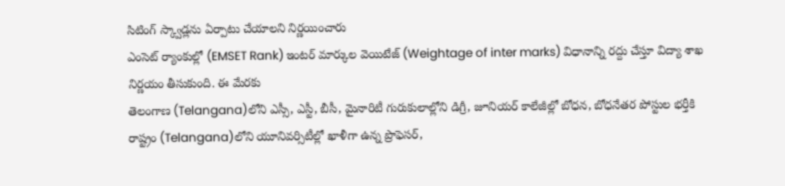సిటింగ్ స్క్వాడ్లను ఏర్పాటు చేయాలని నిర్ణయించారు
ఎంసెట్ ర్యాంకుల్లో (EMSET Rank) ఇంటర్ మార్కుల వెయిటేజ్ (Weightage of inter marks) విధానాన్ని రద్దు చేస్తూ విద్యా శాఖ నిర్ణయం తీసుకుంది. ఈ మేరకు
తెలంగాణ (Telangana)లోని ఎస్సీ, ఎస్టీ, బీసీ, మైనారిటీ గురుకులాల్లోని డిగ్రీ, జూనియర్ కాలేజీల్లో బోధన, బోధనేతర పోస్టుల భర్తీకి
రాష్ట్రం (Telangana)లోని యూనివర్సిటీల్లో ఖాళీగా ఉన్న ప్రొఫెసర్,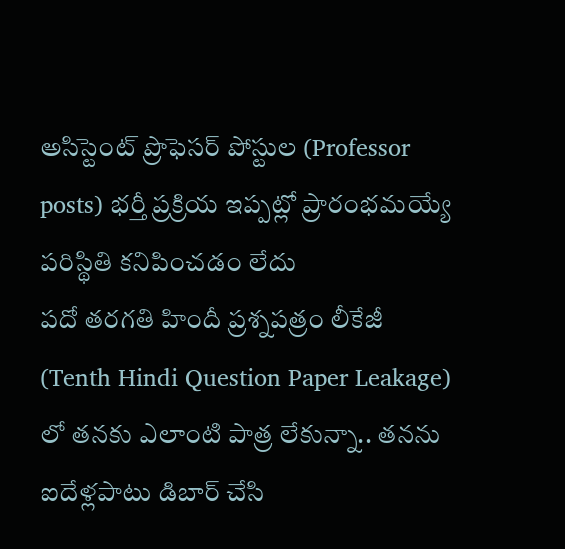అసిస్టెంట్ ప్రొఫెసర్ పోస్టుల (Professor posts) భర్తీ ప్రక్రియ ఇప్పట్లో ప్రారంభమయ్యే పరిస్థితి కనిపించడం లేదు
పదో తరగతి హిందీ ప్రశ్నపత్రం లీకేజీ (Tenth Hindi Question Paper Leakage) లో తనకు ఎలాంటి పాత్ర లేకున్నా.. తనను ఐదేళ్లపాటు డిబార్ చేసి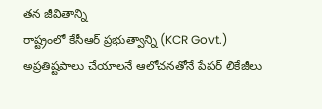తన జీవితాన్ని
రాష్ట్రంలో కేసీఆర్ ప్రభుత్వాన్ని (KCR Govt.) అప్రతిష్టపాలు చేయాలనే ఆలోచనతోనే పేపర్ లికేజీలు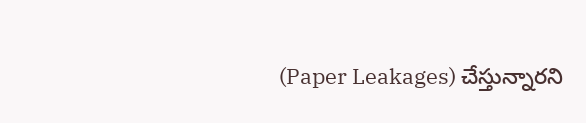(Paper Leakages) చేస్తున్నారని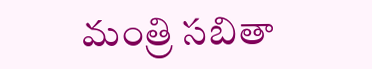మంత్రి సబితా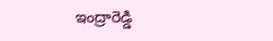ఇంద్రారెడ్డి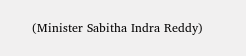(Minister Sabitha Indra Reddy)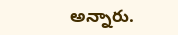అన్నారు.